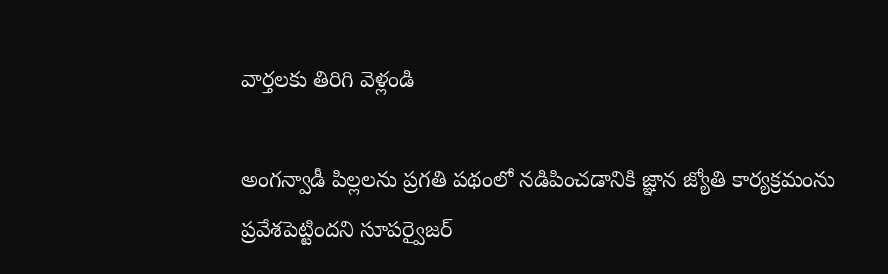వార్తలకు తిరిగి వెళ్లండి

అంగన్వాడీ పిల్లలను ప్రగతి పథంలో నడిపించడానికి జ్ఞాన జ్యోతి కార్యక్రమంను ప్రవేశపెట్టిందని సూపర్వైజర్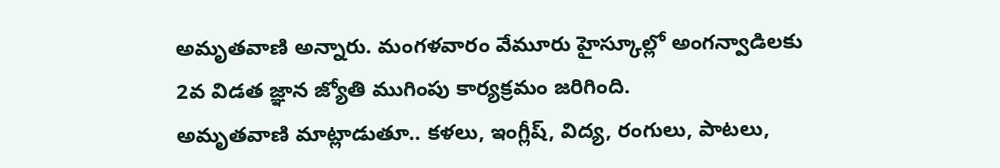అమృతవాణి అన్నారు. మంగళవారం వేమూరు హైస్కూల్లో అంగన్వాడిలకు 2వ విడత జ్ఞాన జ్యోతి ముగింపు కార్యక్రమం జరిగింది.
అమృతవాణి మాట్లాడుతూ.. కళలు, ఇంగ్లీష్, విద్య, రంగులు, పాటలు,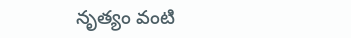నృత్యం వంటి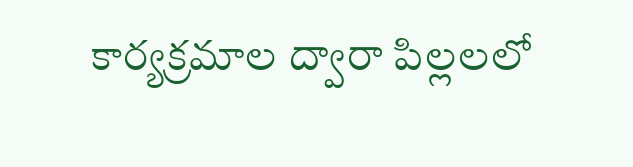కార్యక్రమాల ద్వారా పిల్లలలో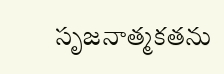సృజనాత్మకతను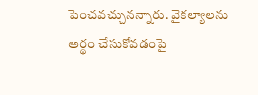పెంచవచ్చునన్నారు. వైకల్యాలను అర్థం చేసుకోవడంపై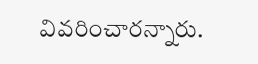వివరించారన్నారు.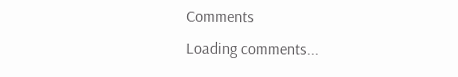Comments
Loading comments...